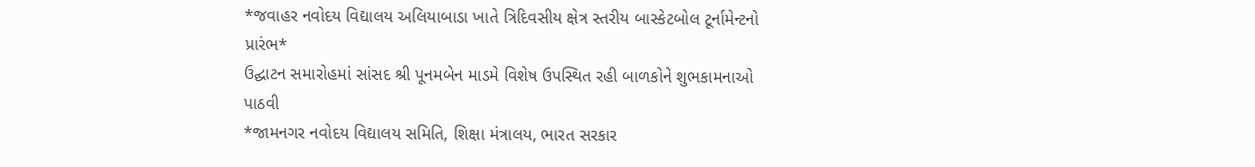*જવાહર નવોદય વિદ્યાલય અલિયાબાડા ખાતે ત્રિદિવસીય ક્ષેત્ર સ્તરીય બાસ્કેટબોલ ટૂર્નામેન્ટનો પ્રારંભ*
ઉદ્ઘાટન સમારોહમાં સાંસદ શ્રી પૂનમબેન માડમે વિશેષ ઉપસ્થિત રહી બાળકોને શુભકામનાઓ પાઠવી
*જામનગર નવોદય વિદ્યાલય સમિતિ, શિક્ષા મંત્રાલય, ભારત સરકાર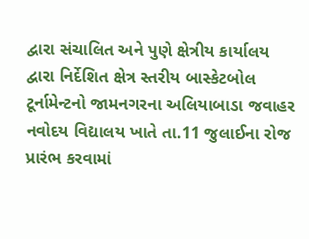દ્વારા સંચાલિત અને પુણે ક્ષેત્રીય કાર્યાલય દ્વારા નિર્દેશિત ક્ષેત્ર સ્તરીય બાસ્કેટબોલ ટૂર્નામેન્ટનો જામનગરના અલિયાબાડા જવાહર નવોદય વિદ્યાલય ખાતે તા.11 જુલાઈના રોજ પ્રારંભ કરવામાં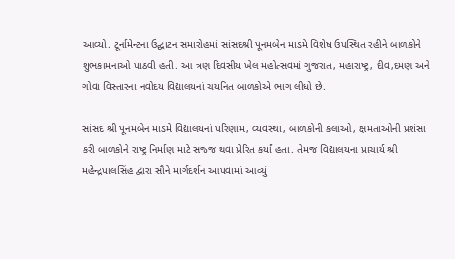આવ્યો. ટૂર્નામેન્ટના ઉદ્ઘાટન સમારોહમાં સાંસદશ્રી પૂનમબેન માડમે વિશેષ ઉપસ્થિત રહીને બાળકોને શુભકામનાઓ પાઠવી હતી. આ ત્રણ દિવસીય ખેલ મહોત્સવમાં ગુજરાત, મહારાષ્ટ્ર, દીવ,દમણ અને ગોવા વિસ્તારના નવોદય વિદ્યાલયનાં ચયનિત બાળકોએ ભાગ લીધો છે.

સાંસદ શ્રી પૂનમબેન માડમે વિદ્યાલયનાં પરિણામ, વ્યવસ્થા, બાળકોની કલાઓ, ક્ષમતાઓની પ્રશંસા કરી બાળકોને રાષ્ટ્ર નિર્માણ માટે સજ્જ થવા પ્રેરિત કર્યાં હતા. તેમજ વિદ્યાલયના પ્રાચાર્ય શ્રી મહેન્દ્રપાલસિંહ દ્વારા સૌને માર્ગદર્શન આપવામાં આવ્યું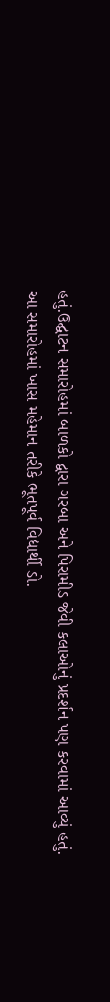હતું.ઉદ્ઘાટન સમારોહમાં બાળકો દ્વારા ગરબા અને પિરામીડ જેવી કલાઓનું પ્રદર્શન પણ કરવામાં આવ્યું હતું.
આ સમારોહમાં ખાસ મહેમાન તરીકે ભૂતપૂર્વ વિદ્યાર્થી ડો.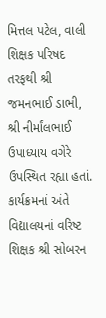મિત્તલ પટેલ, વાલી શિક્ષક પરિષદ તરફથી શ્રી જમનભાઈ ડાભી, શ્રી નીર્માંલભાઈ ઉપાધ્યાય વગેરે ઉપસ્થિત રહ્યા હતાં. કાર્યક્રમનાં અંતે વિદ્યાલયનાં વરિષ્ટ શિક્ષક શ્રી સોબરન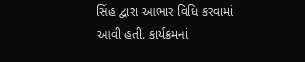સિંહ દ્વારા આભાર વિધિ કરવામાં આવી હતી. કાર્યક્રમનાં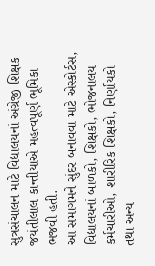સુત્રસંચાલન માટે વિદ્યાલયનાં અંગ્રેજી શિક્ષક જયંતીલાલ કાન્તીયાએ મહત્વપૂર્ણ ભૂમિકા ભજવી હતી.
આ સમાગમને સુંદર બનાવવા માટે એસ્કોર્ટસ, વિદ્યાલયનાં બાળકો, શિક્ષકો, ભોજનાલય કર્મચારીઓ, શારીરિક શિક્ષકો, નિર્ણાયકો તથા અન્ય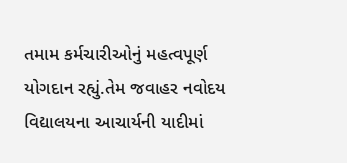તમામ કર્મચારીઓનું મહત્વપૂર્ણ યોગદાન રહ્યું.તેમ જવાહર નવોદય વિદ્યાલયના આચાર્યની યાદીમાં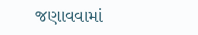જણાવવામાં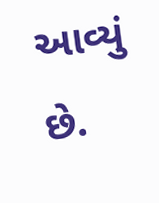આવ્યું છે.